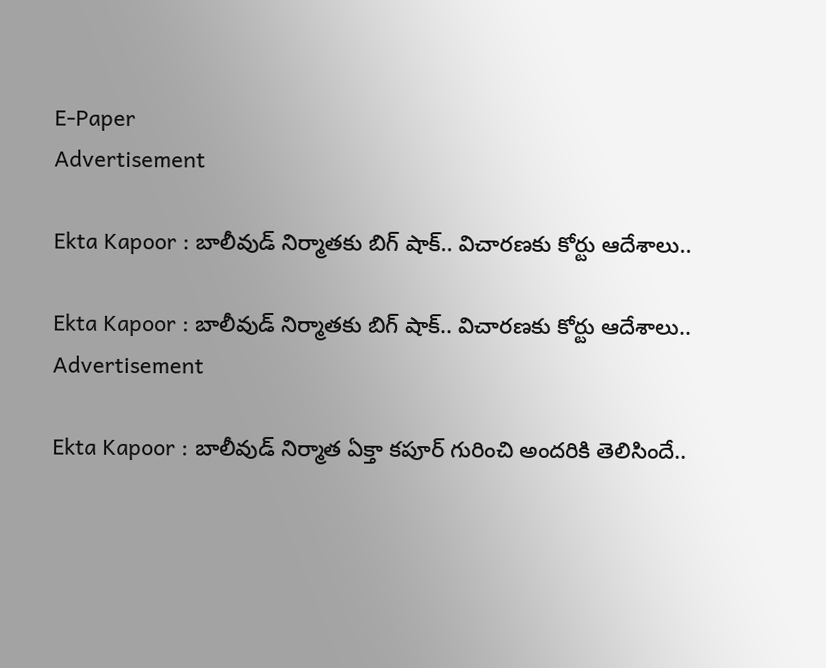E-Paper
Advertisement

Ekta Kapoor : బాలీవుడ్ నిర్మాతకు బిగ్ షాక్.. విచారణకు కోర్టు ఆదేశాలు..

Ekta Kapoor : బాలీవుడ్ నిర్మాతకు బిగ్ షాక్.. విచారణకు కోర్టు ఆదేశాలు..
Advertisement

Ekta Kapoor : బాలీవుడ్ నిర్మాత ఏక్తా కపూర్ గురించి అందరికి తెలిసిందే..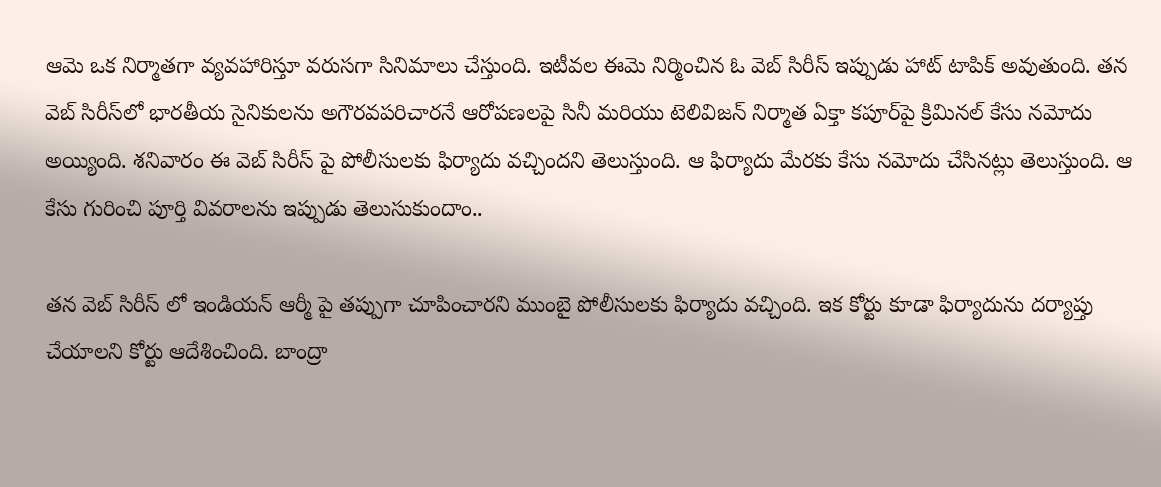ఆమె ఒక నిర్మాతగా వ్యవహారిస్తూ వరుసగా సినిమాలు చేస్తుంది. ఇటీవల ఈమె నిర్మించిన ఓ వెబ్ సిరీస్ ఇప్పుడు హాట్ టాపిక్ అవుతుంది. తన వెబ్ సిరీస్‌లో భారతీయ సైనికులను అగౌరవపరిచారనే ఆరోపణలపై సినీ మరియు టెలివిజన్ నిర్మాత ఏక్తా కపూర్‌పై క్రిమినల్ కేసు నమోదు అయ్యింది. శనివారం ఈ వెబ్ సిరీస్ పై పోలీసులకు ఫిర్యాదు వచ్చిందని తెలుస్తుంది. ఆ ఫిర్యాదు మేరకు కేసు నమోదు చేసినట్లు తెలుస్తుంది. ఆ కేసు గురించి పూర్తి వివరాలను ఇప్పుడు తెలుసుకుందాం..

తన వెబ్ సిరీస్ లో ఇండియన్ ఆర్మీ పై తప్పుగా చూపించారని ముంబై పోలీసులకు ఫిర్యాదు వచ్చింది. ఇక కోర్టు కూడా ఫిర్యాదును దర్యాప్తు చేయాలని కోర్టు ఆదేశించింది. బాంద్రా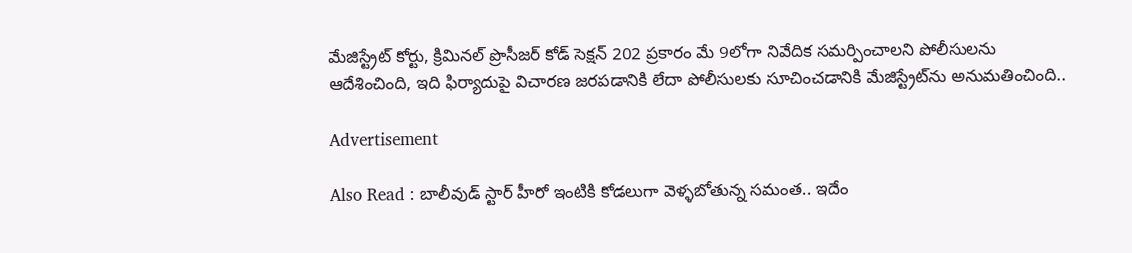మేజిస్ట్రేట్ కోర్టు, క్రిమినల్ ప్రొసీజర్ కోడ్ సెక్షన్ 202 ప్రకారం మే 9లోగా నివేదిక సమర్పించాలని పోలీసులను ఆదేశించింది, ఇది ఫిర్యాదుపై విచారణ జరపడానికి లేదా పోలీసులకు సూచించడానికి మేజిస్ట్రేట్‌ను అనుమతించింది..

Advertisement

Also Read : బాలీవుడ్ స్టార్ హీరో ఇంటికి కోడలుగా వెళ్ళబోతున్న సమంత.. ఇదేం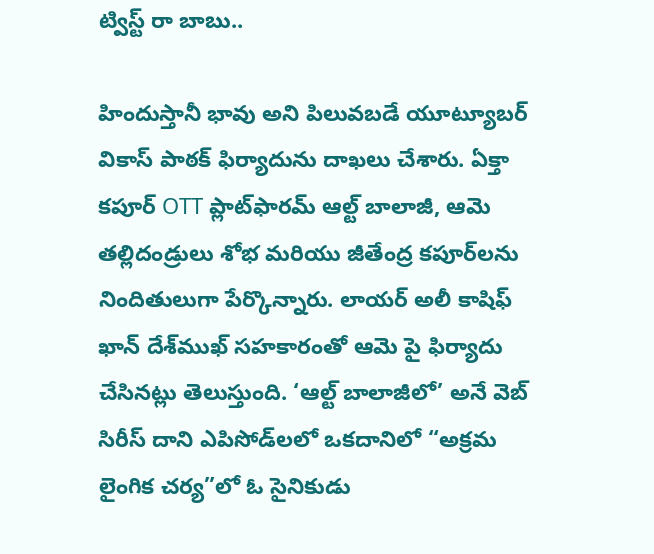ట్విస్ట్ రా బాబు..

హిందుస్తానీ భావు అని పిలువబడే యూట్యూబర్ వికాస్ పాఠక్ ఫిర్యాదును దాఖలు చేశారు. ఏక్తా కపూర్ OTT ప్లాట్‌ఫారమ్ ఆల్ట్ బాలాజీ, ఆమె తల్లిదండ్రులు శోభ మరియు జీతేంద్ర కపూర్‌లను నిందితులుగా పేర్కొన్నారు. లాయర్ అలీ కాషిఫ్ ఖాన్ దేశ్‌ముఖ్ సహకారంతో ఆమె పై ఫిర్యాదు చేసినట్లు తెలుస్తుంది. ‘ఆల్ట్ బాలాజీలో’ అనే వెబ్ సిరీస్ దాని ఎపిసోడ్‌లలో ఒకదానిలో “అక్రమ లైంగిక చర్య”లో ఓ సైనికుడు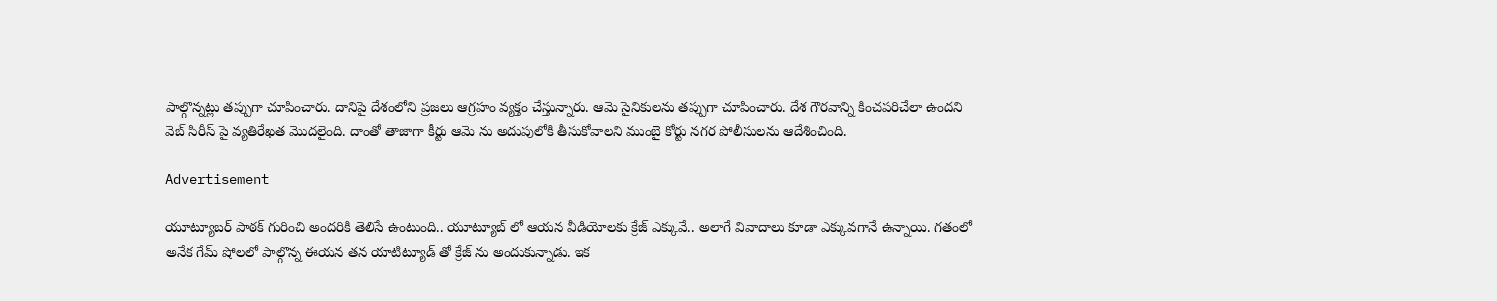పాల్గొన్నట్లు తప్పుగా చూపించారు. దానిపై దేశంలోని ప్రజలు ఆగ్రహం వ్యక్తం చేస్తున్నారు. ఆమె సైనికులను తప్పుగా చూపించారు. దేశ గౌరవాన్ని కించపరిచేలా ఉందని వెబ్ సిరీస్ పై వ్యతిరేఖత మొదలైంది. దాంతో తాజాగా కీర్టు ఆమె ను అదుపులోకి తీసుకోవాలని ముంబై కోర్టు నగర పోలీసులను ఆదేశించింది.

Advertisement

యూట్యూబర్ పాఠక్ గురించి అందరికి తెలిసే ఉంటుంది.. యూట్యూబ్ లో ఆయన వీడియోలకు క్రేజ్ ఎక్కువే.. అలాగే వివాదాలు కూడా ఎక్కువగానే ఉన్నాయి. గతంలో అనేక గేమ్ షోలలో పాల్గొన్న ఈయన తన యాటిట్యూడ్ తో క్రేజ్ ను అందుకున్నాడు. ఇక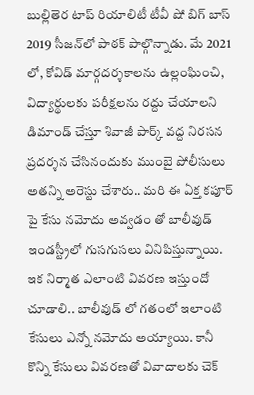బుల్లితెర టాప్ రియాలిటీ టీవీ షో బిగ్ బాస్ 2019 సీజన్‌లో పాఠక్ పాల్గొన్నాడు. మే 2021 లో, కోవిడ్ మార్గదర్శకాలను ఉల్లంఘించి, విద్యార్థులకు పరీక్షలను రద్దు చేయాలని డిమాండ్ చేస్తూ శివాజీ పార్క్ వద్ద నిరసన ప్రదర్శన చేసినందుకు ముంబై పోలీసులు అతన్ని అరెస్టు చేశారు.. మరి ఈ ఏక్త కపూర్ పై కేసు నమోదు అవ్వడం తో బాలీవుడ్ ఇండస్ట్రీలో గుసగుసలు వినిపిస్తున్నాయి. ఇక నిర్మాత ఎలాంటి వివరణ ఇస్తుందో చూడాలి.. బాలీవుడ్ లో గతంలో ఇలాంటి కేసులు ఎన్నో నమోదు అయ్యాయి. కానీ కొన్ని కేసులు వివరణతో వివాదాలకు చెక్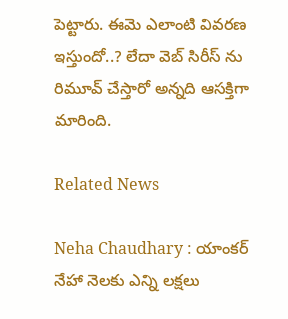పెట్టారు. ఈమె ఎలాంటి వివరణ ఇస్తుందో..? లేదా వెబ్ సిరీస్ ను రిమూవ్ చేస్తారో అన్నది ఆసక్తిగా మారింది.

Related News

Neha Chaudhary : యాంకర్ నేహా నెలకు ఎన్ని లక్షలు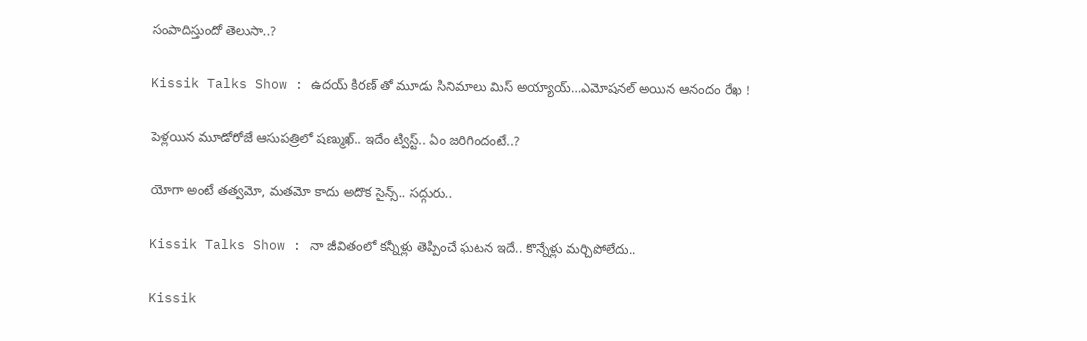సంపాదిస్తుందో తెలుసా..?

Kissik Talks Show : ఉదయ్ కిరణ్ తో మూడు సినిమాలు మిస్ అయ్యాయ్…ఎమోషనల్ అయిన ఆనందం రేఖ !

పెళ్లయిన మూడోరోజే ఆసుపత్రిలో షణ్ముఖ్.. ఇదేం ట్విస్ట్.. ఏం జరిగిందంటే..?

యోగా అంటే తత్వమో, మతమో కాదు అదొక సైన్స్.. సద్గురు..

Kissik Talks Show : నా జీవితంలో కన్నీళ్లు తెప్పించే ఘటన ఇదే.. కొన్నేళ్లు మర్చిపోలేదు..

Kissik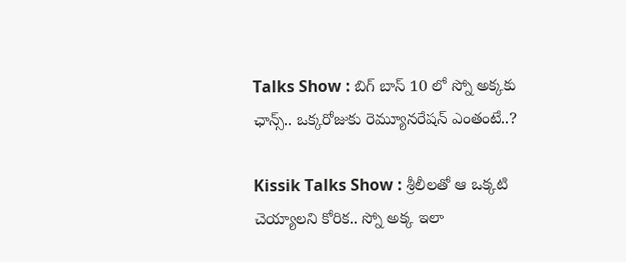Talks Show : బిగ్ బాస్ 10 లో స్నో అక్కకు ఛాన్స్.. ఒక్కరోజుకు రెమ్యూనరేషన్ ఎంతంటే..?

Kissik Talks Show : శ్రీలీలతో ఆ ఒక్కటి చెయ్యాలని కోరిక.. స్నో అక్క ఇలా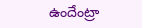ఉందేంట్రా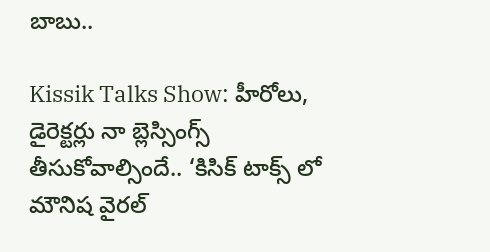బాబు..

Kissik Talks Show: హీరోలు, డైరెక్టర్లు నా బ్లెస్సింగ్స్ తీసుకోవాల్సిందే.. ‘కిసిక్ టాక్స్ లో మౌనిష వైరల్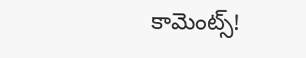కామెంట్స్!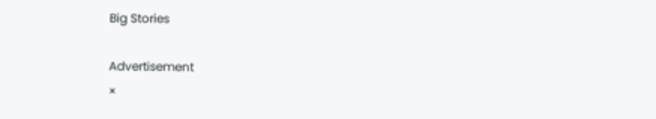Big Stories

Advertisement
×